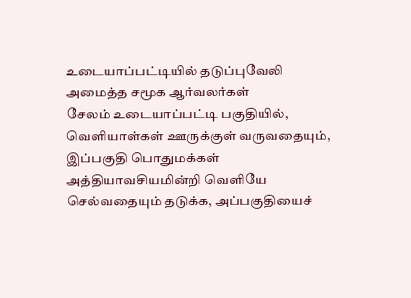உடையாப்பட்டியில் தடுப்புவேலி அமைத்த சமூக ஆர்வலர்கள்
சேலம் உடையாப்பட்டி பகுதியில், வெளியாள்கள் ஊருக்குள் வருவதையும், இப்பகுதி பொதுமக்கள் அத்தியாவசியமின்றி வெளியே செல்வதையும் தடுக்க, அப்பகுதியைச்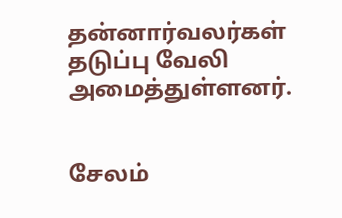தன்னார்வலர்கள் தடுப்பு வேலி அமைத்துள்ளனர்.


சேலம்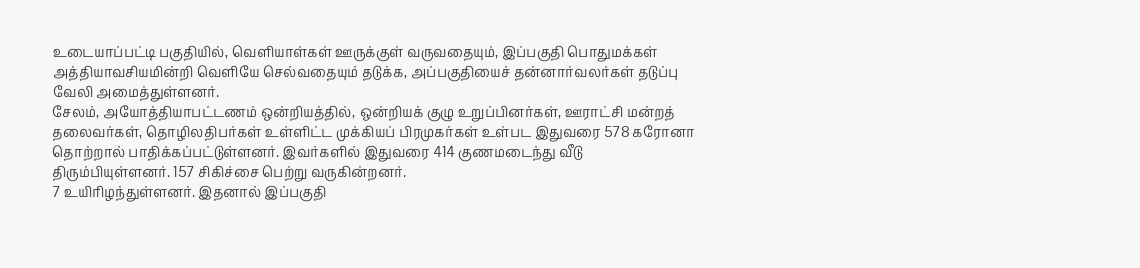உடையாப்பட்டி பகுதியில், வெளியாள்கள் ஊருக்குள் வருவதையும், இப்பகுதி பொதுமக்கள் அத்தியாவசியமின்றி வெளியே செல்வதையும் தடுக்க, அப்பகுதியைச் தன்னார்வலர்கள் தடுப்பு வேலி அமைத்துள்ளனர்.
சேலம், அயோத்தியாபட்டணம் ஒன்றியத்தில், ஒன்றியக் குழு உறுப்பினர்கள், ஊராட்சி மன்றத் தலைவர்கள், தொழிலதிபர்கள் உள்ளிட்ட முக்கியப் பிரமுகர்கள் உள்பட இதுவரை 578 கரோனா தொற்றால் பாதிக்கப்பட்டுள்ளனர். இவர்களில் இதுவரை 414 குணமடைந்து வீடு திரும்பியுள்ளனர். 157 சிகிச்சை பெற்று வருகின்றனர்.
7 உயிரிழந்துள்ளனர். இதனால் இப்பகுதி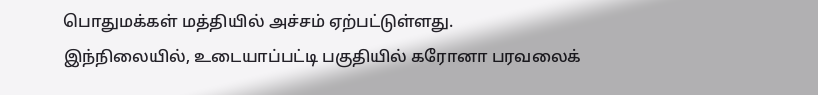பொதுமக்கள் மத்தியில் அச்சம் ஏற்பட்டுள்ளது.
இந்நிலையில், உடையாப்பட்டி பகுதியில் கரோனா பரவலைக்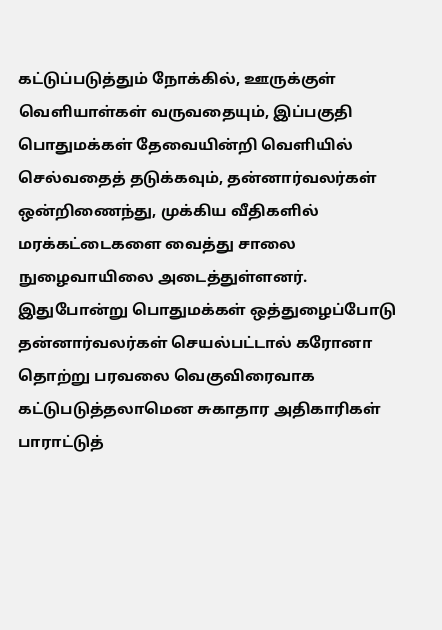கட்டுப்படுத்தும் நோக்கில், ஊருக்குள் வெளியாள்கள் வருவதையும், இப்பகுதி பொதுமக்கள் தேவையின்றி வெளியில் செல்வதைத் தடுக்கவும், தன்னார்வலர்கள் ஒன்றிணைந்து, முக்கிய வீதிகளில் மரக்கட்டைகளை வைத்து சாலை நுழைவாயிலை அடைத்துள்ளனர்.
இதுபோன்று பொதுமக்கள் ஒத்துழைப்போடு தன்னார்வலர்கள் செயல்பட்டால் கரோனா தொற்று பரவலை வெகுவிரைவாக கட்டுபடுத்தலாமென சுகாதார அதிகாரிகள் பாராட்டுத்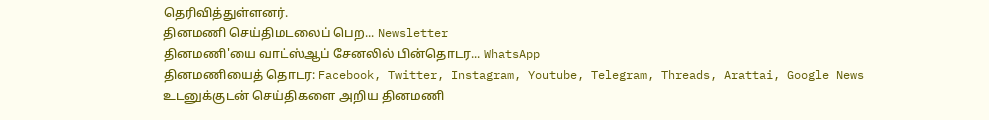தெரிவித்துள்ளனர்.
தினமணி செய்திமடலைப் பெற... Newsletter
தினமணி'யை வாட்ஸ்ஆப் சேனலில் பின்தொடர... WhatsApp
தினமணியைத் தொடர: Facebook, Twitter, Instagram, Youtube, Telegram, Threads, Arattai, Google News
உடனுக்குடன் செய்திகளை அறிய தினமணி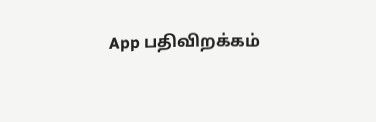App பதிவிறக்கம்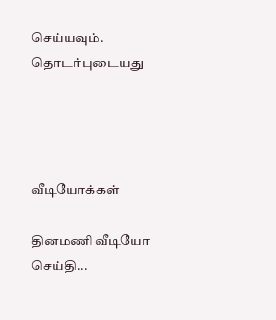செய்யவும்.
தொடர்புடையது




வீடியோக்கள்

தினமணி வீடியோ செய்தி...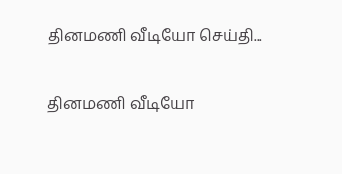தினமணி வீடியோ செய்தி...

தினமணி வீடியோ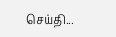செய்தி...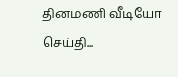தினமணி வீடியோ செய்தி...